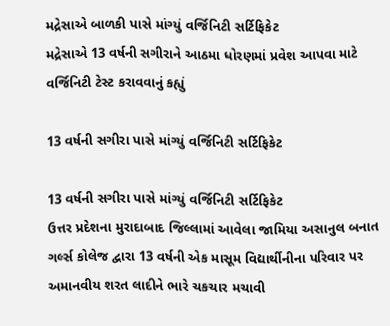મદ્રેસાએ બાળકી પાસે માંગ્યું વર્જિનિટી સર્ટિફિકેટ
મદ્રેસાએ 13 વર્ષની સગીરાને આઠમા ધોરણમાં પ્રવેશ આપવા માટે વર્જિનિટી ટેસ્ટ કરાવવાનું કહ્યું

13 વર્ષની સગીરા પાસે માંગ્યું વર્જિનિટી સર્ટિફિકેટ

13 વર્ષની સગીરા પાસે માંગ્યું વર્જિનિટી સર્ટિફિકેટ
ઉત્તર પ્રદેશના મુરાદાબાદ જિલ્લામાં આવેલા જામિયા અસાનુલ બનાત ગર્લ્સ કોલેજ દ્વારા 13 વર્ષની એક માસૂમ વિદ્યાર્થીનીના પરિવાર પર અમાનવીય શરત લાદીને ભારે ચકચાર મચાવી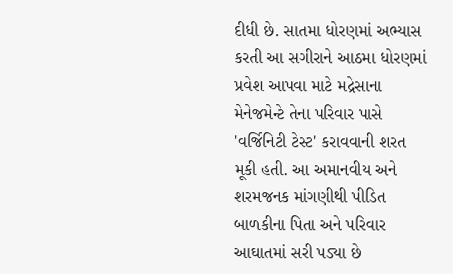દીધી છે. સાતમા ધોરણમાં અભ્યાસ કરતી આ સગીરાને આઠમા ધોરણમાં પ્રવેશ આપવા માટે મદ્રેસાના મેનેજમેન્ટે તેના પરિવાર પાસે 'વર્જિનિટી ટેસ્ટ' કરાવવાની શરત મૂકી હતી. આ અમાનવીય અને શરમજનક માંગણીથી પીડિત બાળકીના પિતા અને પરિવાર આઘાતમાં સરી પડ્યા છે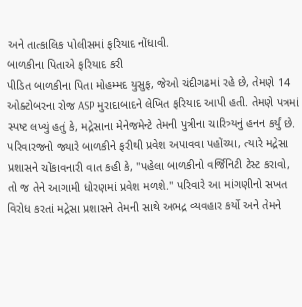અને તાત્કાલિક પોલીસમાં ફરિયાદ નોંધાવી.
બાળકીના પિતાએ ફરિયાદ કરી
પીડિત બાળકીના પિતા મોહમ્મદ યુસુફ, જેઓ ચંદીગઢમાં રહે છે, તેમણે 14 ઓક્ટોબરના રોજ ASP મુરાદાબાદને લેખિત ફરિયાદ આપી હતી. તેમણે પત્રમાં સ્પષ્ટ લખ્યું હતું કે, મદ્રેસાના મેનેજમેન્ટે તેમની પુત્રીના ચારિત્ર્યનું હનન કર્યું છે. પરિવારજનો જ્યારે બાળકીને ફરીથી પ્રવેશ અપાવવા પહોંચ્યા, ત્યારે મદ્રેસા પ્રશાસને ચોંકાવનારી વાત કહી કે, "પહેલા બાળકીનો વર્જિનિટી ટેસ્ટ કરાવો, તો જ તેને આગામી ધોરણમાં પ્રવેશ મળશે." પરિવારે આ માંગણીનો સખત વિરોધ કરતાં મદ્રેસા પ્રશાસને તેમની સાથે અભદ્ર વ્યવહાર કર્યો અને તેમને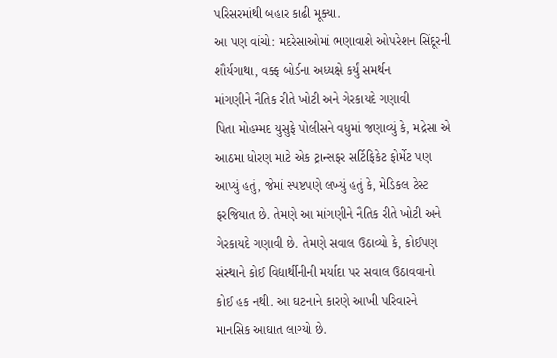પરિસરમાંથી બહાર કાઢી મૂક્યા.
આ પણ વાંચો: મદરેસાઓમાં ભણાવાશે ઓપરેશન સિંદૂરની શૌર્યગાથા, વક્ફ બોર્ડના અધ્યક્ષે કર્યું સમર્થન
માંગણીને નૈતિક રીતે ખોટી અને ગેરકાયદે ગણાવી
પિતા મોહમ્મદ યુસુફે પોલીસને વધુમાં જણાવ્યું કે, મદ્રેસા એ આઠમા ધોરણ માટે એક ટ્રાન્સફર સર્ટિફિકેટ ફોર્મેટ પણ આપ્યું હતું, જેમાં સ્પષ્ટપણે લખ્યું હતું કે, મેડિકલ ટેસ્ટ ફરજિયાત છે. તેમણે આ માંગણીને નૈતિક રીતે ખોટી અને ગેરકાયદે ગણાવી છે. તેમણે સવાલ ઉઠાવ્યો કે, કોઈપણ સંસ્થાને કોઈ વિદ્યાર્થીનીની મર્યાદા પર સવાલ ઉઠાવવાનો કોઈ હક નથી. આ ઘટનાને કારણે આખી પરિવારને માનસિક આઘાત લાગ્યો છે.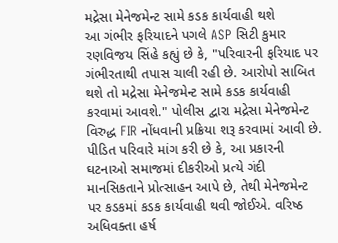મદ્રેસા મેનેજમેન્ટ સામે કડક કાર્યવાહી થશે
આ ગંભીર ફરિયાદને પગલે ASP સિટી કુમાર રણવિજય સિંહે કહ્યું છે કે, "પરિવારની ફરિયાદ પર ગંભીરતાથી તપાસ ચાલી રહી છે. આરોપો સાબિત થશે તો મદ્રેસા મેનેજમેન્ટ સામે કડક કાર્યવાહી કરવામાં આવશે." પોલીસ દ્વારા મદ્રેસા મેનેજમેન્ટ વિરુદ્ધ FIR નોંધવાની પ્રક્રિયા શરૂ કરવામાં આવી છે. પીડિત પરિવારે માંગ કરી છે કે, આ પ્રકારની ઘટનાઓ સમાજમાં દીકરીઓ પ્રત્યે ગંદી માનસિકતાને પ્રોત્સાહન આપે છે, તેથી મેનેજમેન્ટ પર કડકમાં કડક કાર્યવાહી થવી જોઈએ. વરિષ્ઠ અધિવક્તા હર્ષ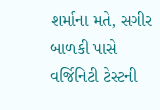શર્માના મતે, સગીર બાળકી પાસે વર્જિનિટી ટેસ્ટની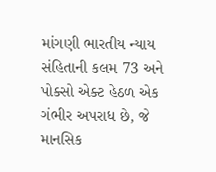માંગણી ભારતીય ન્યાય સંહિતાની કલમ 73 અને પોક્સો એક્ટ હેઠળ એક ગંભીર અપરાધ છે, જે માનસિક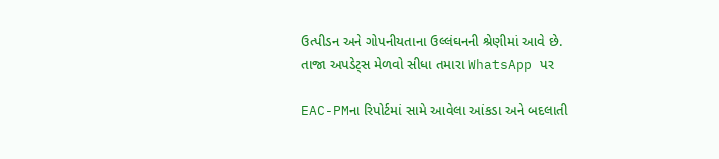ઉત્પીડન અને ગોપનીયતાના ઉલ્લંઘનની શ્રેણીમાં આવે છે.
તાજા અપડેટ્સ મેળવો સીધા તમારા WhatsApp પર

EAC-PMના રિપોર્ટમાં સામે આવેલા આંકડા અને બદલાતી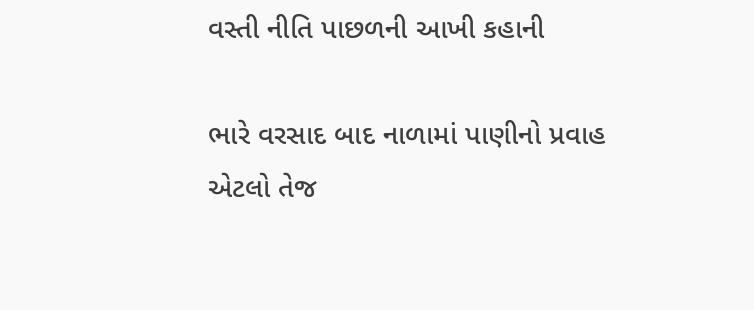વસ્તી નીતિ પાછળની આખી કહાની

ભારે વરસાદ બાદ નાળામાં પાણીનો પ્રવાહ એટલો તેજ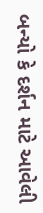બન્યો કે દર્શન માટે આવેલી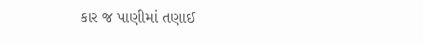કાર જ પાણીમાં તણાઈ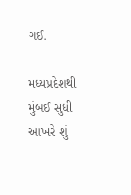ગઈ.

મધ્યપ્રદેશથી મુંબઈ સુધી આખરે શું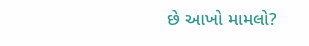છે આખો મામલો?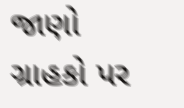જાણો ગ્રાહકો પર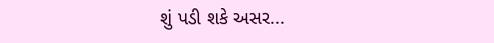શું પડી શકે અસર...